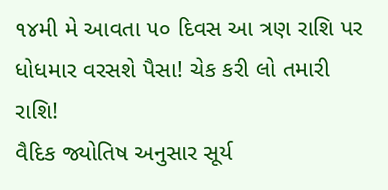૧૪મી મે આવતા ૫૦ દિવસ આ ત્રણ રાશિ પર ધોધમાર વરસશે પૈસા! ચેક કરી લો તમારી રાશિ!
વૈદિક જ્યોતિષ અનુસાર સૂર્ય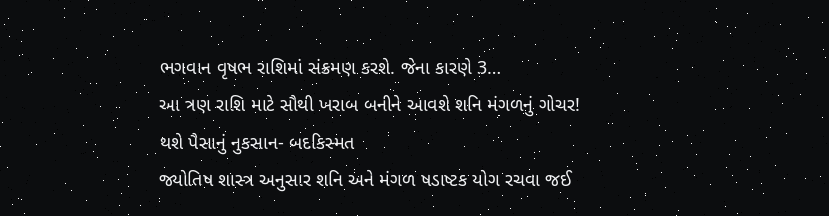ભગવાન વૃષભ રાશિમાં સંક્રમણ કરશે. જેના કારણે 3…
આ ત્રણ રાશિ માટે સૌથી ખરાબ બનીને આવશે શનિ મંગળનું ગોચર! થશે પૈસાનું નુકસાન- બદકિસ્મત
જ્યોતિષ શાસ્ત્ર અનુસાર શનિ અને મંગળ ષડાષ્ટક યોગ રચવા જઈ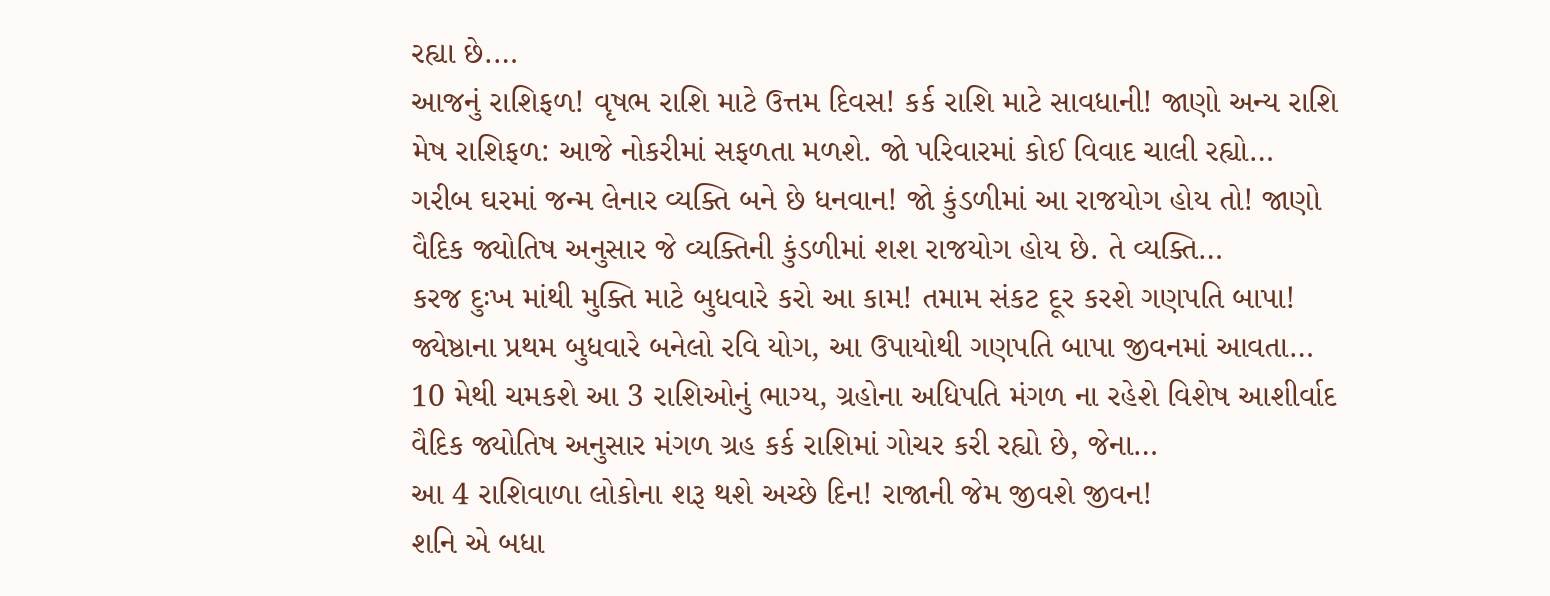રહ્યા છે.…
આજનું રાશિફળ! વૃષભ રાશિ માટે ઉત્તમ દિવસ! કર્ક રાશિ માટે સાવધાની! જાણો અન્ય રાશિ
મેષ રાશિફળ: આજે નોકરીમાં સફળતા મળશે. જો પરિવારમાં કોઈ વિવાદ ચાલી રહ્યો…
ગરીબ ઘરમાં જન્મ લેનાર વ્યક્તિ બને છે ધનવાન! જો કુંડળીમાં આ રાજયોગ હોય તો! જાણો
વૈદિક જ્યોતિષ અનુસાર જે વ્યક્તિની કુંડળીમાં શશ રાજયોગ હોય છે. તે વ્યક્તિ…
કરજ દુઃખ માંથી મુક્તિ માટે બુધવારે કરો આ કામ! તમામ સંકટ દૂર કરશે ગણપતિ બાપા!
જ્યેષ્ઠાના પ્રથમ બુધવારે બનેલો રવિ યોગ, આ ઉપાયોથી ગણપતિ બાપા જીવનમાં આવતા…
10 મેથી ચમકશે આ 3 રાશિઓનું ભાગ્ય, ગ્રહોના અધિપતિ મંગળ ના રહેશે વિશેષ આશીર્વાદ
વૈદિક જ્યોતિષ અનુસાર મંગળ ગ્રહ કર્ક રાશિમાં ગોચર કરી રહ્યો છે, જેના…
આ 4 રાશિવાળા લોકોના શરૂ થશે અચ્છે દિન! રાજાની જેમ જીવશે જીવન!
શનિ એ બધા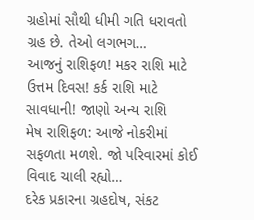ગ્રહોમાં સૌથી ધીમી ગતિ ધરાવતો ગ્રહ છે. તેઓ લગભગ…
આજનું રાશિફળ! મકર રાશિ માટે ઉત્તમ દિવસ! કર્ક રાશિ માટે સાવધાની! જાણો અન્ય રાશિ
મેષ રાશિફળ: આજે નોકરીમાં સફળતા મળશે. જો પરિવારમાં કોઈ વિવાદ ચાલી રહ્યો…
દરેક પ્રકારના ગ્રહદોષ, સંકટ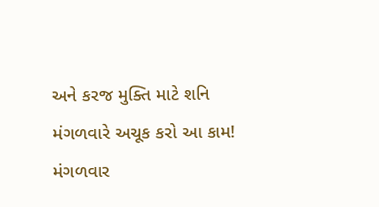અને કરજ મુક્તિ માટે શનિ મંગળવારે અચૂક કરો આ કામ!
મંગળવાર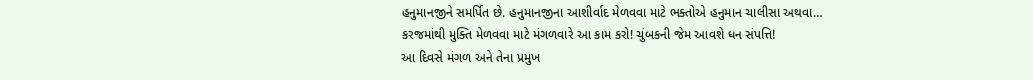હનુમાનજીને સમર્પિત છે. હનુમાનજીના આશીર્વાદ મેળવવા માટે ભક્તોએ હનુમાન ચાલીસા અથવા…
કરજમાંથી મુક્તિ મેળવવા માટે મંગળવારે આ કામ કરો! ચુંબકની જેમ આવશે ધન સંપત્તિ!
આ દિવસે મંગળ અને તેના પ્રમુખ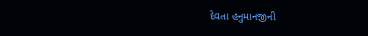દેવતા હનુમાનજીની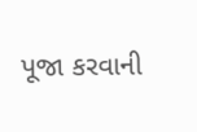પૂજા કરવાની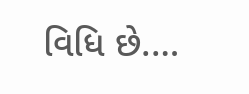વિધિ છે.…